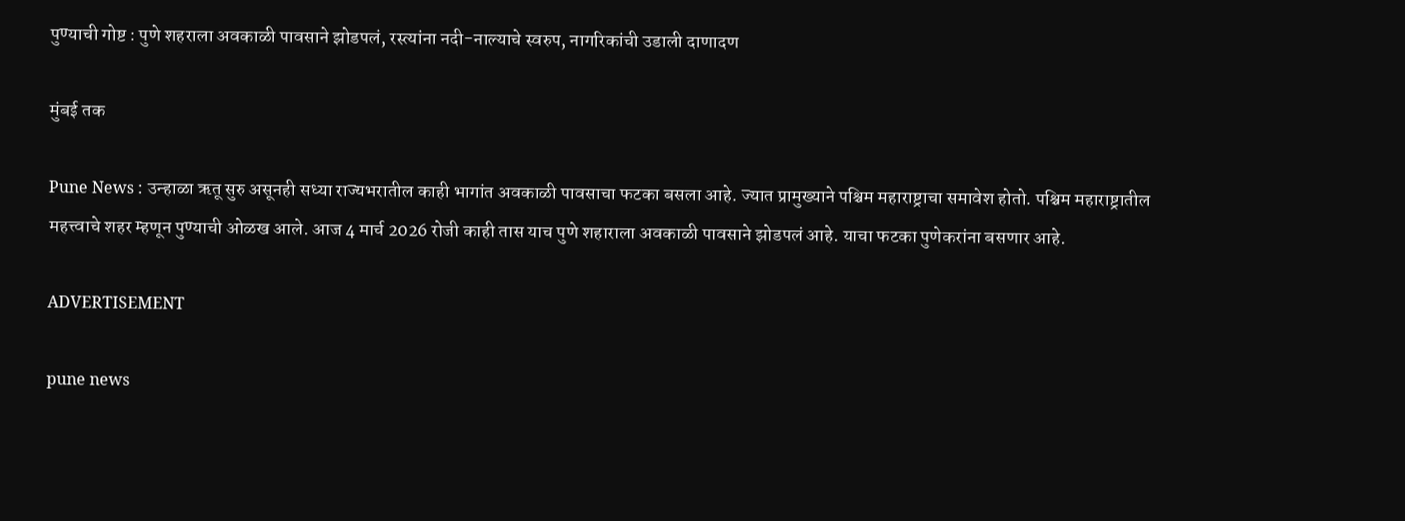पुण्याची गोष्ट : पुणे शहराला अवकाळी पावसाने झोडपलं, रस्त्यांना नदी-नाल्याचे स्वरुप, नागरिकांची उडाली दाणादण

मुंबई तक

Pune News : उन्हाळा ऋतू सुरु असूनही सध्या राज्यभरातील काही भागांत अवकाळी पावसाचा फटका बसला आहे. ज्यात प्रामुख्याने पश्चिम महाराष्ट्राचा समावेश होतो. पश्चिम महाराष्ट्रातील महत्त्वाचे शहर म्हणून पुण्याची ओळख आले. आज 4 मार्च 2026 रोजी काही तास याच पुणे शहाराला अवकाळी पावसाने झोडपलं आहे. याचा फटका पुणेकरांना बसणार आहे.

ADVERTISEMENT

pune news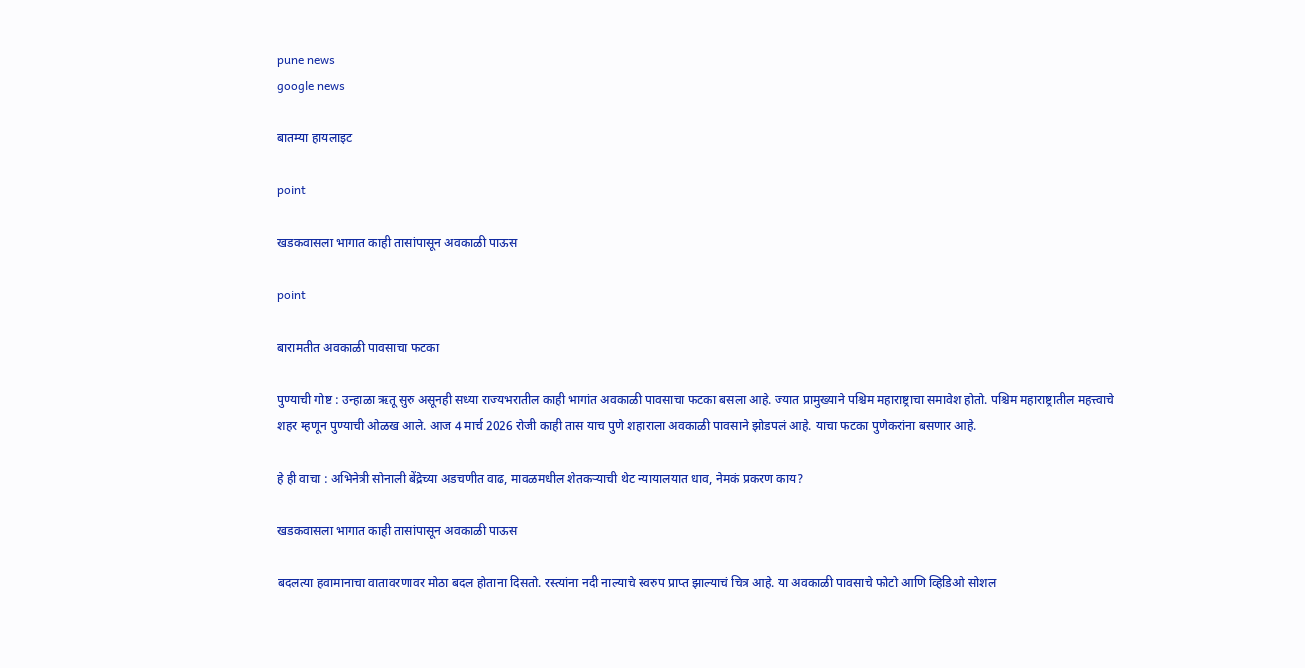pune news
google news

बातम्या हायलाइट

point

खडकवासला भागात काही तासांपासून अवकाळी पाऊस

point

बारामतीत अवकाळी पावसाचा फटका

पुण्याची गोष्ट : उन्हाळा ऋतू सुरु असूनही सध्या राज्यभरातील काही भागांत अवकाळी पावसाचा फटका बसला आहे. ज्यात प्रामुख्याने पश्चिम महाराष्ट्राचा समावेश होतो. पश्चिम महाराष्ट्रातील महत्त्वाचे शहर म्हणून पुण्याची ओळख आले. आज 4 मार्च 2026 रोजी काही तास याच पुणे शहाराला अवकाळी पावसाने झोडपलं आहे. याचा फटका पुणेकरांना बसणार आहे.

हे ही वाचा : अभिनेत्री सोनाली बेंद्रेच्या अडचणीत वाढ, मावळमधील शेतकऱ्याची थेट न्यायालयात धाव, नेमकं प्रकरण काय?

खडकवासला भागात काही तासांपासून अवकाळी पाऊस

बदलत्या हवामानाचा वातावरणावर मोठा बदल होताना दिसतो. रस्त्यांना नदी नाल्याचे स्वरुप प्राप्त झाल्याचं चित्र आहे. या अवकाळी पावसाचे फोटो आणि व्हिडिओ सोशल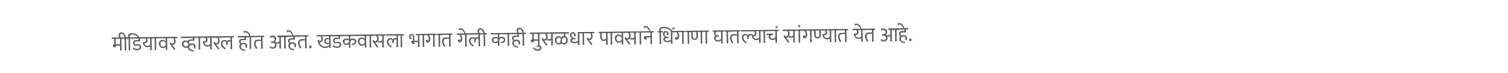मीडियावर व्हायरल होत आहेत. खडकवासला भागात गेली काही मुसळधार पावसाने धिंगाणा घातल्याचं सांगण्यात येत आहे.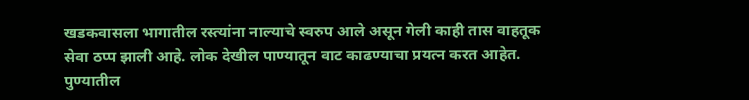खडकवासला भागातील रस्त्यांना नाल्याचे स्वरुप आले असून गेली काही तास वाहतूक सेवा ठप्प झाली आहे. लोक देखील पाण्यातून वाट काढण्याचा प्रयत्न करत आहेत. पुण्यातील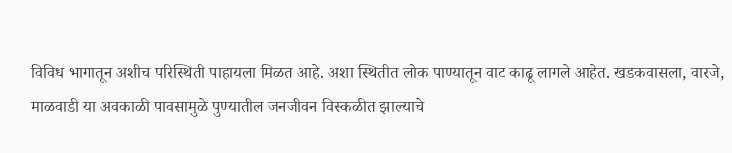विविध भागातून अशीच परिस्थिती पाहायला मिळत आहे. अशा स्थितीत लोक पाण्यातून वाट काढू लागले आहेत. खडकवासला, वारजे, माळवाडी या अवकाळी पावसामुळे पुण्यातील जनजीवन विस्कळीत झाल्याचे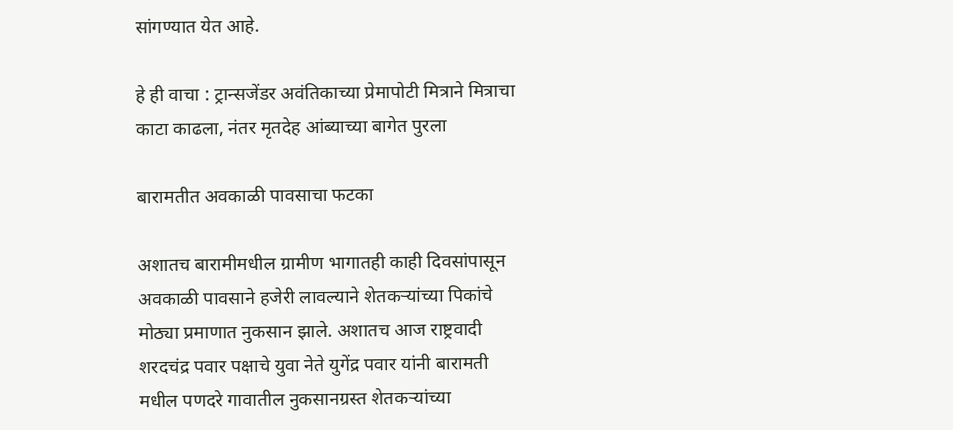सांगण्यात येत आहे.

हे ही वाचा : ट्रान्सजेंडर अवंतिकाच्या प्रेमापोटी मित्राने मित्राचा काटा काढला, नंतर मृतदेह आंब्याच्या बागेत पुरला

बारामतीत अवकाळी पावसाचा फटका

अशातच बारामीमधील ग्रामीण भागातही काही दिवसांपासून अवकाळी पावसाने हजेरी लावल्याने शेतकऱ्यांच्या पिकांचे मोठ्या प्रमाणात नुकसान झाले. अशातच आज राष्ट्रवादी शरदचंद्र पवार पक्षाचे युवा नेते युगेंद्र पवार यांनी बारामती मधील पणदरे गावातील नुकसानग्रस्त शेतकऱ्यांच्या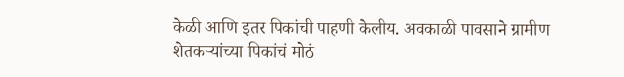केळी आणि इतर पिकांची पाहणी केलीय. अवकाळी पावसाने ग्रामीण शेतकऱ्यांच्या पिकांचं मोठं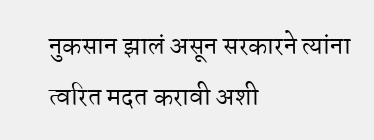नुकसान झालं असून सरकारने त्यांना त्वरित मदत करावी अशी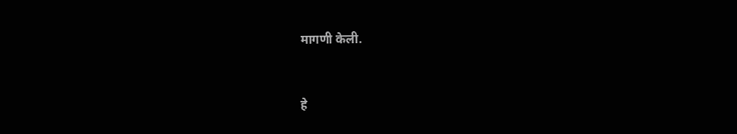मागणी केली.


हे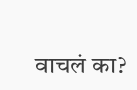वाचलं का?